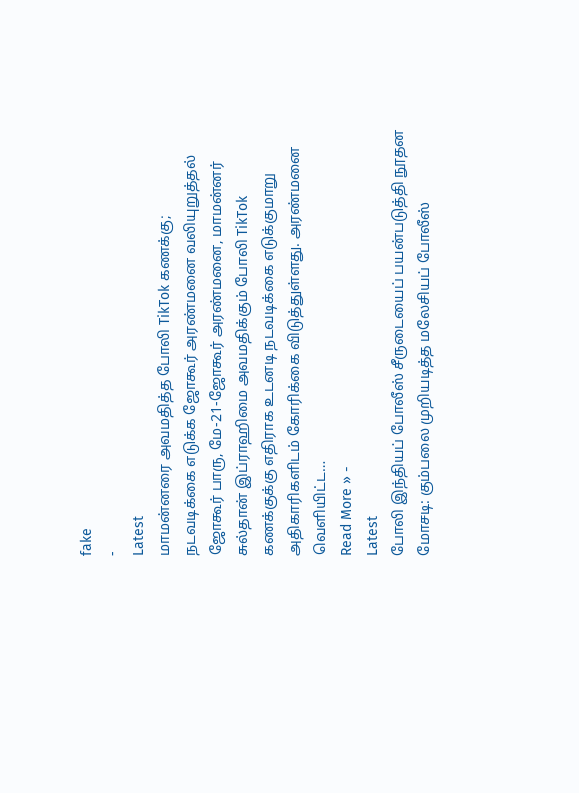fake
-
Latest
மாமன்னரை அவமதித்த போலி TikTok கணக்கு; நடவடிக்கை எடுக்க ஜோகூர் அரண்மனை வலியுறுத்தல்
ஜோகூர் பாரு, மே-21-ஜோகூர் அரண்மனை, மாமன்னர் சுல்தான் இப்ராஹிமை அவமதிக்கும் போலி TikTok கணக்குக்கு எதிராக உடனடி நடவடிக்கை எடுக்குமாறு அதிகாரிகளிடம் கோரிக்கை விடுத்துள்ளது. அரண்மனை வெளியிட்ட…
Read More » -
Latest
போலி இந்தியப் போலீஸ் சீருடையைப் பயன்படுத்தி நூதன மோசடி: கும்பலை முறியடித்த மலேசியப் போலீஸ்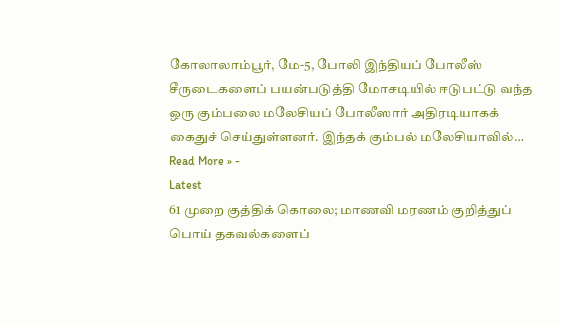கோலாலாம்பூர், மே-5, போலி இந்தியப் போலீஸ் சீருடைகளைப் பயன்படுத்தி மோசடியில் ஈடுபட்டு வந்த ஒரு கும்பலை மலேசியப் போலீஸார் அதிரடியாகக் கைதுச் செய்துள்ளனர். இந்தக் கும்பல் மலேசியாவில்…
Read More » -
Latest
61 முறை குத்திக் கொலை; மாணவி மரணம் குறித்துப் பொய் தகவல்களைப்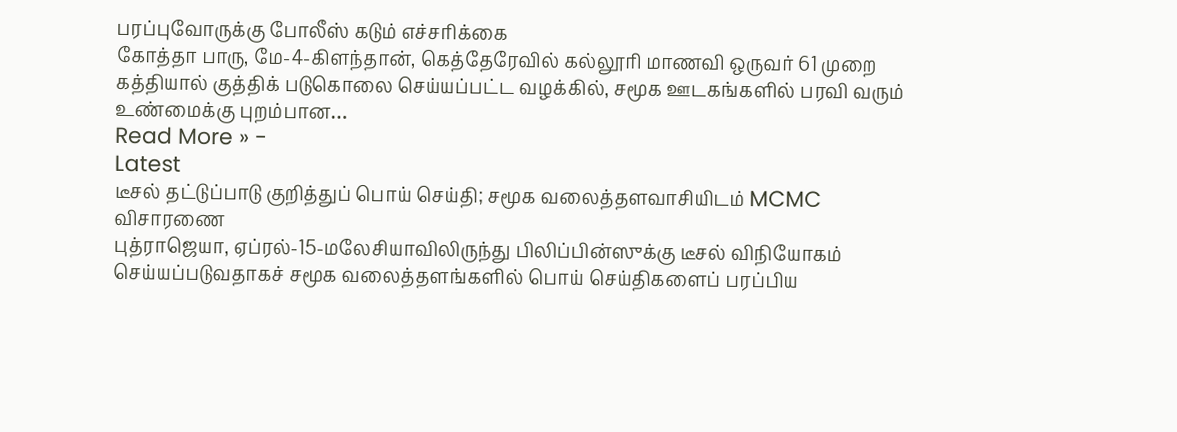பரப்புவோருக்கு போலீஸ் கடும் எச்சரிக்கை
கோத்தா பாரு, மே-4-கிளந்தான், கெத்தேரேவில் கல்லூரி மாணவி ஒருவர் 61 முறை கத்தியால் குத்திக் படுகொலை செய்யப்பட்ட வழக்கில், சமூக ஊடகங்களில் பரவி வரும் உண்மைக்கு புறம்பான…
Read More » -
Latest
டீசல் தட்டுப்பாடு குறித்துப் பொய் செய்தி; சமூக வலைத்தளவாசியிடம் MCMC விசாரணை
புத்ராஜெயா, ஏப்ரல்-15-மலேசியாவிலிருந்து பிலிப்பின்ஸுக்கு டீசல் விநியோகம் செய்யப்படுவதாகச் சமூக வலைத்தளங்களில் பொய் செய்திகளைப் பரப்பிய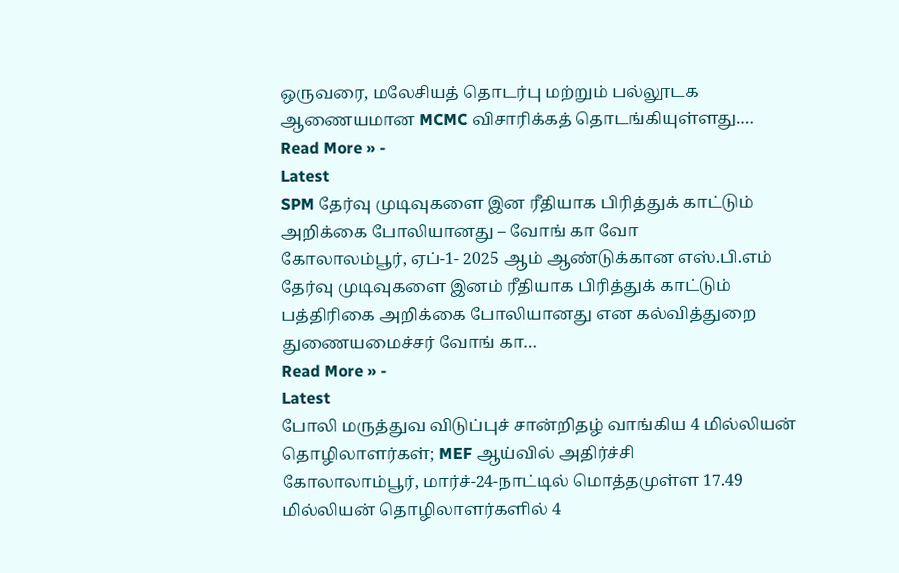ஒருவரை, மலேசியத் தொடர்பு மற்றும் பல்லூடக ஆணையமான MCMC விசாரிக்கத் தொடங்கியுள்ளது.…
Read More » -
Latest
SPM தேர்வு முடிவுகளை இன ரீதியாக பிரித்துக் காட்டும் அறிக்கை போலியானது – வோங் கா வோ
கோலாலம்பூர், ஏப்-1- 2025 ஆம் ஆண்டுக்கான எஸ்.பி.எம் தேர்வு முடிவுகளை இனம் ரீதியாக பிரித்துக் காட்டும் பத்திரிகை அறிக்கை போலியானது என கல்வித்துறை துணையமைச்சர் வோங் கா…
Read More » -
Latest
போலி மருத்துவ விடுப்புச் சான்றிதழ் வாங்கிய 4 மில்லியன் தொழிலாளர்கள்; MEF ஆய்வில் அதிர்ச்சி
கோலாலாம்பூர், மார்ச்-24-நாட்டில் மொத்தமுள்ள 17.49 மில்லியன் தொழிலாளர்களில் 4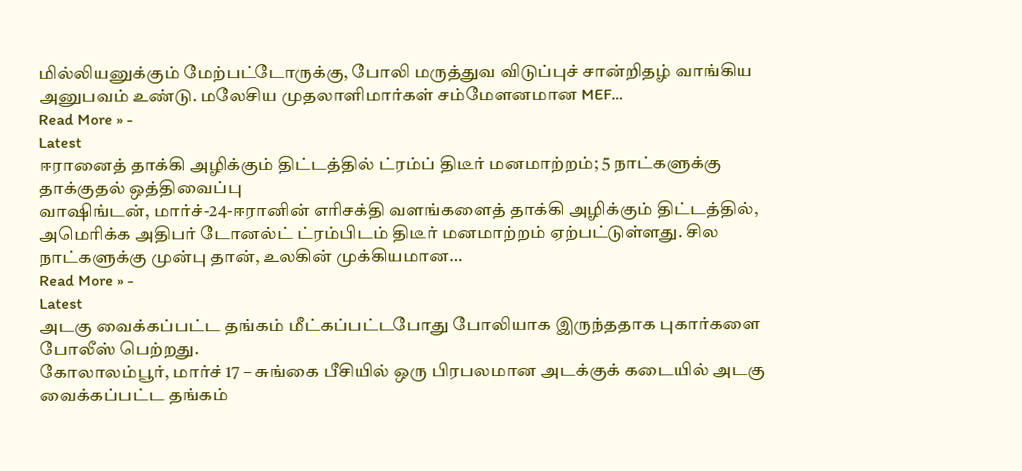மில்லியனுக்கும் மேற்பட்டோருக்கு, போலி மருத்துவ விடுப்புச் சான்றிதழ் வாங்கிய அனுபவம் உண்டு. மலேசிய முதலாளிமார்கள் சம்மேளனமான MEF…
Read More » -
Latest
ஈரானைத் தாக்கி அழிக்கும் திட்டத்தில் ட்ரம்ப் திடீர் மனமாற்றம்; 5 நாட்களுக்கு தாக்குதல் ஒத்திவைப்பு
வாஷிங்டன், மார்ச்-24-ஈரானின் எரிசக்தி வளங்களைத் தாக்கி அழிக்கும் திட்டத்தில், அமெரிக்க அதிபர் டோனல்ட் ட்ரம்பிடம் திடீர் மனமாற்றம் ஏற்பட்டுள்ளது. சில நாட்களுக்கு முன்பு தான், உலகின் முக்கியமான…
Read More » -
Latest
அடகு வைக்கப்பட்ட தங்கம் மீட்கப்பட்டபோது போலியாக இருந்ததாக புகார்களை போலீஸ் பெற்றது.
கோலாலம்பூர், மார்ச் 17 – சுங்கை பீசியில் ஒரு பிரபலமான அடக்குக் கடையில் அடகு வைக்கப்பட்ட தங்கம்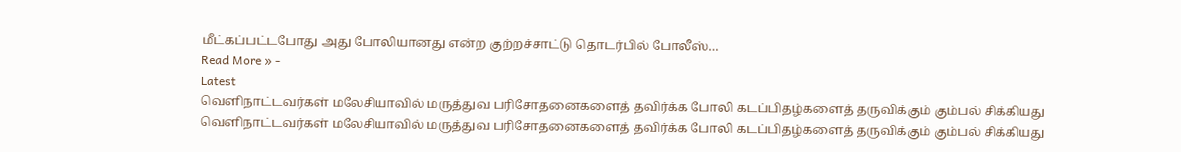மீட்கப்பட்டபோது அது போலியானது என்ற குற்றச்சாட்டு தொடர்பில் போலீஸ்…
Read More » -
Latest
வெளிநாட்டவர்கள் மலேசியாவில் மருத்துவ பரிசோதனைகளைத் தவிர்க்க போலி கடப்பிதழ்களைத் தருவிக்கும் கும்பல் சிக்கியது
வெளிநாட்டவர்கள் மலேசியாவில் மருத்துவ பரிசோதனைகளைத் தவிர்க்க போலி கடப்பிதழ்களைத் தருவிக்கும் கும்பல் சிக்கியது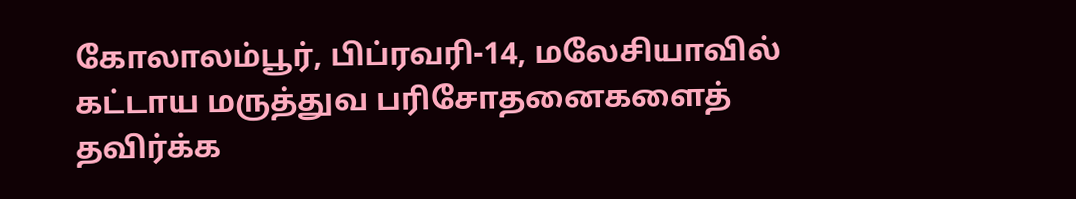கோலாலம்பூர், பிப்ரவரி-14, மலேசியாவில் கட்டாய மருத்துவ பரிசோதனைகளைத் தவிர்க்க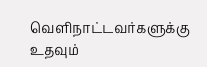வெளிநாட்டவர்களுக்கு உதவும்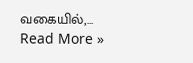வகையில்,…
Read More »